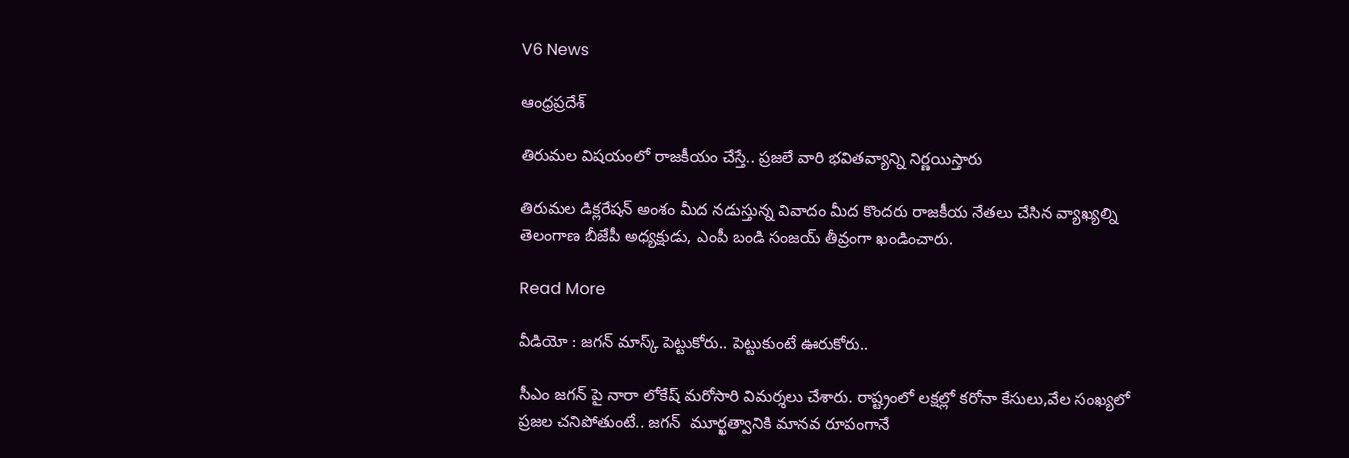V6 News

ఆంధ్రప్రదేశ్

తిరుమల విషయంలో రాజకీయం చేస్తే.. ప్రజలే వారి భవితవ్యాన్ని నిర్ణయిస్తారు

తిరుమల డిక్లరేషన్ అంశం మీద నడుస్తున్న వివాదం మీద కొందరు రాజకీయ నేతలు చేసిన వ్యాఖ్యల్ని తెలంగాణ బీజేపీ అధ్యక్షుడు, ఎంపీ బండి సంజయ్ తీవ్రంగా ఖండించారు.

Read More

వీడియో : జగన్ మాస్క్ పెట్టుకోరు.. పెట్టుకుంటే ఊరుకోరు..

సీఎం జగన్ పై నారా లోకేష్ మరోసారి విమర్శలు చేశారు. రాష్ట్రంలో లక్షల్లో కరోనా కేసులు,వేల సంఖ్యలో ప్రజల చనిపోతుంటే.. జగన్  మూర్ఖత్వానికి మానవ రూపంగానే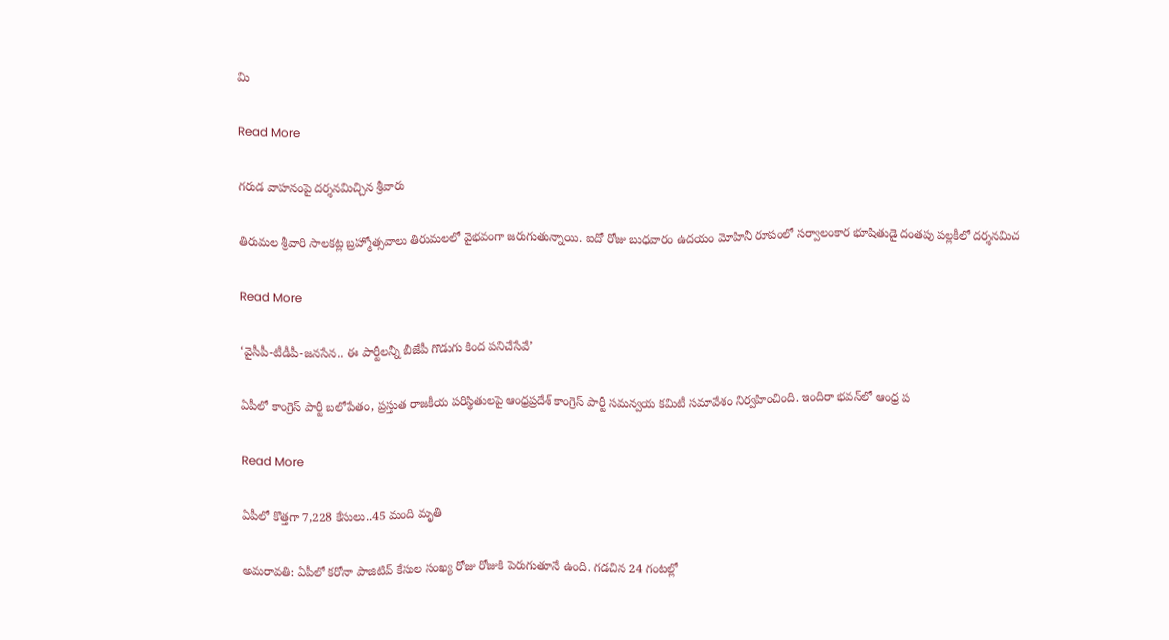మి

Read More

గరుడ వాహనంపై దర్శనమిచ్చిన శ్రీవారు

తిరుమల శ్రీవారి సాలకట్ల బ్రహ్మోత్సవాలు తిరుమలలో వైభవంగా జరుగుతున్నాయి. ఐదో రోజు బుధవారం ఉదయం మోహినీ రూపంలో సర్వాలంకార భూషితుడై దంతపు పల్లకీలో దర్శనమిచ

Read More

‘వైసీపీ-టీడీపీ-జనసేన.. ఈ పార్టీల‌న్నీ బీజేపీ గొడుగు కింద పనిచేసేవే’

ఏపీలో కాంగ్రెస్ పార్టీ బలోపేతం, ప్రస్తుత రాజకీయ పరిస్థితులపై ఆంధ్రప్రదేశ్ కాంగ్రెస్ పార్టీ సమన్వయ కమిటీ సమావేశం నిర్వ‌హించింది. ఇందిరా భవన్‌లో ఆంధ్ర ప

Read More

ఏపీలో కొత్తగా 7,228 కేసులు..45 మంది మృతి

అమరావతి: ఏపీలో కరోనా పాజిటివ్ కేసుల సంఖ్య రోజు రోజుకి పెరుగుతూనే ఉంది. గడచిన 24 గంటల్లో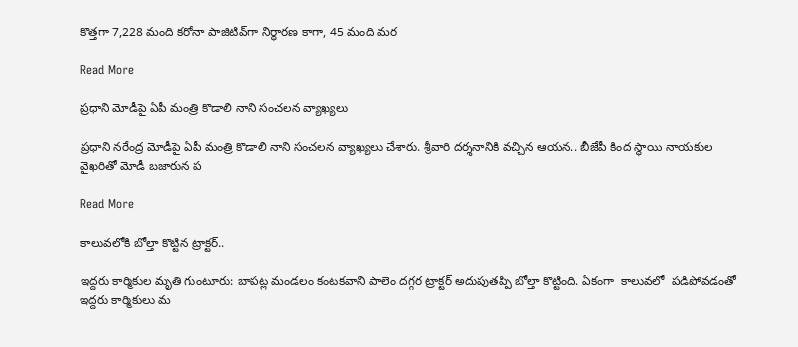కొత్తగా 7,228 మంది కరోనా పాజిటివ్‌గా నిర్ధారణ కాగా, 45 మంది మర

Read More

ప్రధాని మోడీపై ఏపీ మంత్రి కొడాలి నాని సంచలన వ్యాఖ్యలు

ప్రధాని నరేంద్ర మోడీపై ఏపీ మంత్రి కొడాలి నాని సంచలన వ్యాఖ్యలు చేశారు. శ్రీవారి దర్శనానికి వచ్చిన ఆయన.. బీజేపీ కింద స్థాయి నాయకుల వైఖరితో మోడీ బజారున ప

Read More

కాలువలోకి బోల్తా కొట్టిన ట్రాక్టర్..

ఇద్దరు కార్మికుల మృతి గుంటూరు: బాపట్ల మండలం కంటకవాని పాలెం దగ్గర ట్రాక్టర్ అదుపుతప్పి బోల్తా కొట్టింది. ఏకంగా  కాలువలో  పడిపోవడంతో ఇద్దరు కార్మికులు మ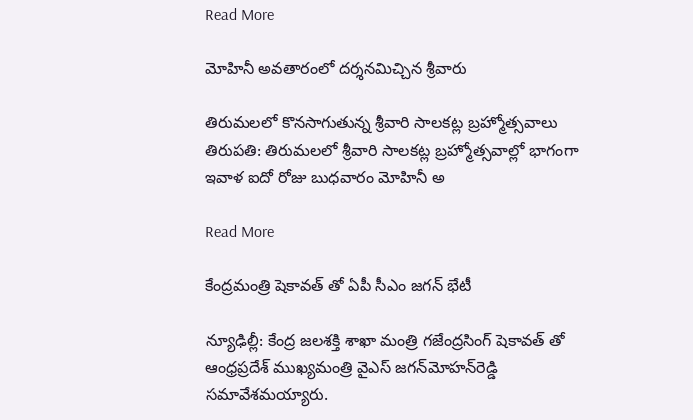Read More

మోహినీ అవతారంలో దర్శనమిచ్చిన శ్రీవారు

తిరుమ‌ల‌లో కొనసాగుతున్న శ్రీవారి సాలకట్ల బ్రహ్మోత్సవాలు తిరుపతి: తిరుమలలో శ్రీవారి సాల‌క‌ట్ల‌ బ్రహ్మోత్సవాల్లో భాగంగా ఇవాళ ఐదో రోజు బుధ‌‌వారం మోహినీ అ

Read More

కేంద్రమంత్రి షెకావత్ తో ఏపీ సీఎం జగన్ భేటీ

న్యూఢిల్లీ: కేంద్ర జలశక్తి శాఖా మంత్రి గజేంద్రసింగ్ షెకావత్ తో ఆంధ్రప్రదేశ్‌ ముఖ్యమంత్రి వైఎస్‌ జగన్‌మోహన్‌రెడ్డి సమావేశమయ్యారు.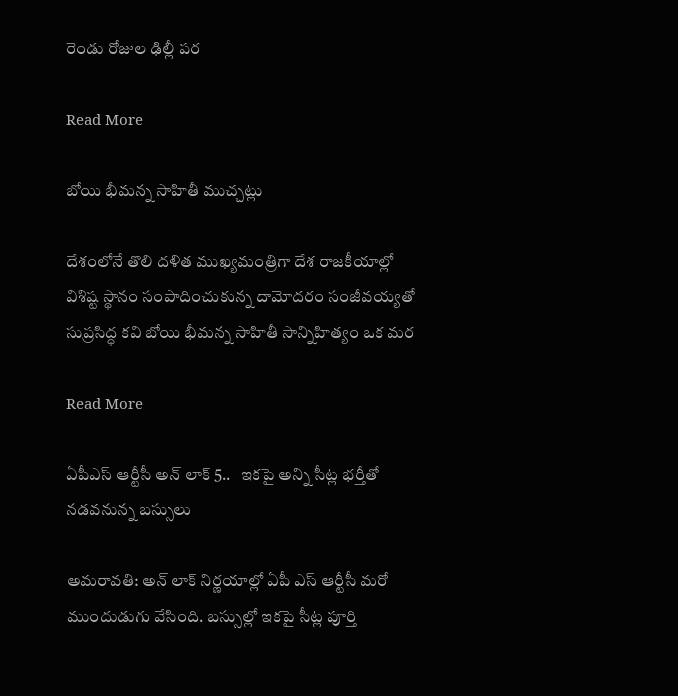రెండు రోజుల ఢిల్లీ పర

Read More

బోయి భీమన్న సాహితీ ముచ్చట్లు

దేశంలోనే తొలి దళిత ముఖ్యమంత్రిగా దేశ రాజకీయాల్లో విశిష్ట స్థానం సంపాదించుకున్న దామోదరం సంజీవయ్యతో సుప్రసిద్ధ కవి బోయి భీమన్న సాహితీ సాన్నిహిత్యం ఒక మర

Read More

ఏపీఎస్ ఆర్టీసీ అన్ లాక్ 5..   ఇకపై అన్ని సీట్ల భర్తీతో నడవనున్న బస్సులు

అమరావతి: అన్ లాక్ నిర్ణయాల్లో ఏపీ ఎస్ ఆర్టీసీ మరో  ముందుడుగు వేసింది. బస్సుల్లో ఇకపై సీట్ల పూర్తి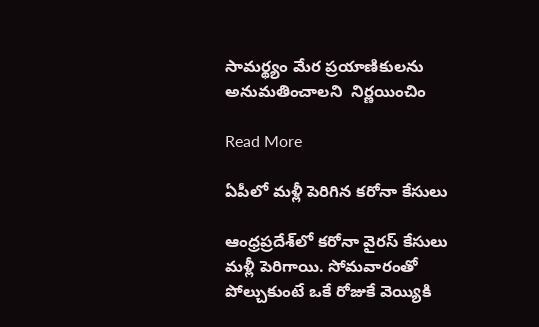సామర్థ్యం మేర ప్రయాణికులను అనుమతించాలని  నిర్ణయించిం

Read More

ఏపీలో మ‌ళ్లీ పెరిగిన క‌రోనా కేసులు

ఆంధ్రప్రదేశ్‌లో కరోనా వైరస్ కేసులు మళ్లీ పెరిగాయి. సోమవారంతో పోల్చుకుంటే ఒకే రోజుకే వెయ్యికి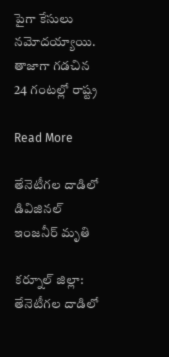పైగా కేసులు న‌మోద‌య్యాయి. తాజాగా గడచిన 24 గంటల్లో రాష్ట్ర

Read More

తేనెటీగల దాడిలో డివిజినల్ ఇంజనీర్ మృతి

కర్నూల్ జిల్లా: తేనెటీగల దాడిలో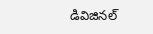డివిజినల్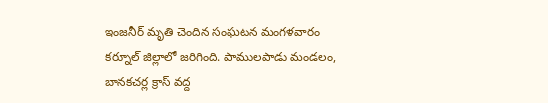ఇంజనీర్ మృతి చెందిన సంఘటన మంగళవారం కర్నూల్ జిల్లాలో జరిగింది. పాములపాడు మండలం, బానకచర్ల క్రాస్ వద్ద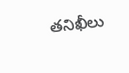తనిఖీలు